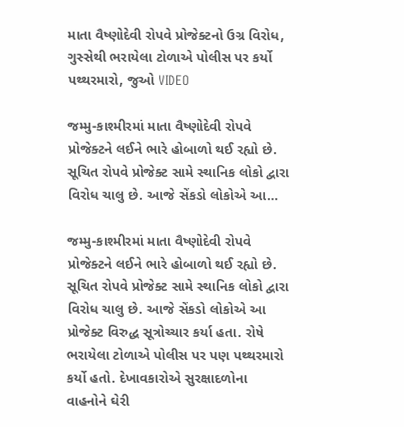માતા વૈષ્ણોદેવી રોપવે પ્રોજેક્ટનો ઉગ્ર વિરોધ, ગુસ્સેથી ભરાયેલા ટોળાએ પોલીસ પર કર્યો પથ્થરમારો, જુઓ VIDEO

જમ્મુ-કાશ્મીરમાં માતા વૈષ્ણોદેવી રોપવે પ્રોજેક્ટને લઈને ભારે હોબાળો થઈ રહ્યો છે. સૂચિત રોપવે પ્રોજેક્ટ સામે સ્થાનિક લોકો દ્વારા વિરોધ ચાલુ છે. આજે સેંકડો લોકોએ આ…

જમ્મુ-કાશ્મીરમાં માતા વૈષ્ણોદેવી રોપવે પ્રોજેક્ટને લઈને ભારે હોબાળો થઈ રહ્યો છે. સૂચિત રોપવે પ્રોજેક્ટ સામે સ્થાનિક લોકો દ્વારા વિરોધ ચાલુ છે. આજે સેંકડો લોકોએ આ પ્રોજેક્ટ વિરુદ્ધ સૂત્રોચ્ચાર કર્યા હતા. રોષે ભરાયેલા ટોળાએ પોલીસ પર પણ પથ્થરમારો કર્યો હતો. દેખાવકારોએ સુરક્ષાદળોના વાહનોને ઘેરી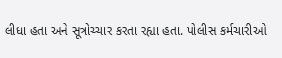લીધા હતા અને સૂત્રોચ્ચાર કરતા રહ્યા હતા. પોલીસ કર્મચારીઓ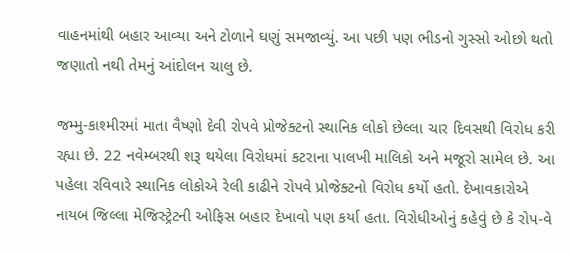વાહનમાંથી બહાર આવ્યા અને ટોળાને ઘણું સમજાવ્યું. આ પછી પણ ભીડનો ગુસ્સો ઓછો થતો જણાતો નથી તેમનું આંદોલન ચાલુ છે.

જમ્મુ-કાશ્મીરમાં માતા વૈષ્ણો દેવી રોપવે પ્રોજેક્ટનો સ્થાનિક લોકો છેલ્લા ચાર દિવસથી વિરોધ કરી રહ્યા છે. 22 નવેમ્બરથી શરૂ થયેલા વિરોધમાં કટરાના પાલખી માલિકો અને મજૂરો સામેલ છે. આ પહેલા રવિવારે સ્થાનિક લોકોએ રેલી કાઢીને રોપવે પ્રોજેક્ટનો વિરોધ કર્યો હતો. દેખાવકારોએ નાયબ જિલ્લા મેજિસ્ટ્રેટની ઓફિસ બહાર દેખાવો પણ કર્યા હતા. વિરોધીઓનું કહેવું છે કે રોપ-વે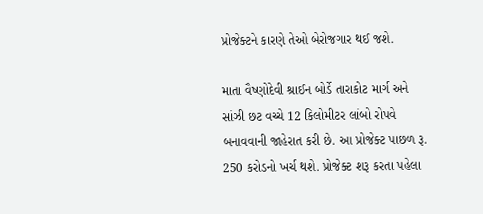પ્રોજેક્ટને કારણે તેઓ બેરોજગાર થઈ જશે.

માતા વૈષ્ણોદેવી શ્રાઈન બોર્ડે તારાકોટ માર્ગ અને સાંઝી છટ વચ્ચે 12 કિલોમીટર લાંબો રોપવે બનાવવાની જાહેરાત કરી છે. આ પ્રોજેક્ટ પાછળ રૂ. 250 કરોડનો ખર્ચ થશે. પ્રોજેક્ટ શરૂ કરતા પહેલા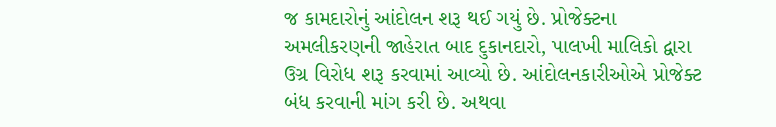જ કામદારોનું આંદોલન શરૂ થઈ ગયું છે. પ્રોજેક્ટના અમલીકરણની જાહેરાત બાદ દુકાનદારો, પાલખી માલિકો દ્વારા ઉગ્ર વિરોધ શરૂ કરવામાં આવ્યો છે. આંદોલનકારીઓએ પ્રોજેક્ટ બંધ કરવાની માંગ કરી છે. અથવા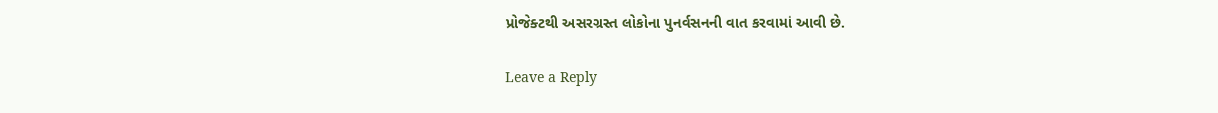પ્રોજેક્ટથી અસરગ્રસ્ત લોકોના પુનર્વસનની વાત કરવામાં આવી છે.

Leave a Reply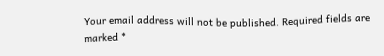Your email address will not be published. Required fields are marked *